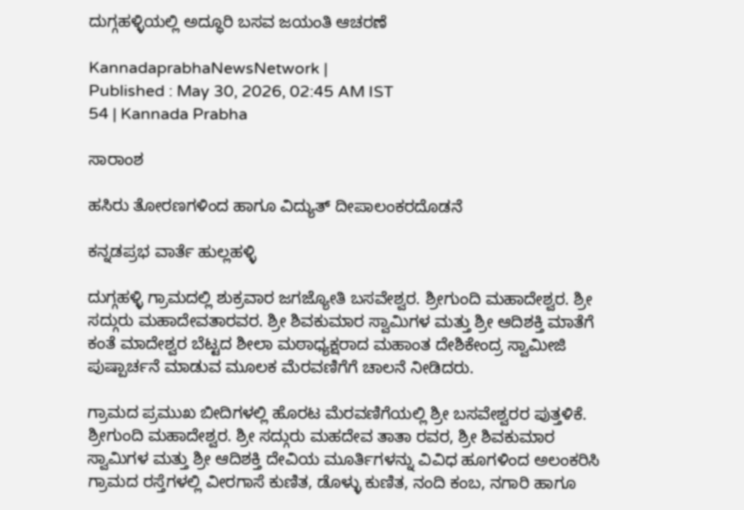ದುಗ್ಗಹಳ್ಳಿಯಲ್ಲಿ ಅದ್ಧೂರಿ ಬಸವ ಜಯಂತಿ ಆಚರಣೆ

KannadaprabhaNewsNetwork |
Published : May 30, 2026, 02:45 AM IST
54 | Kannada Prabha

ಸಾರಾಂಶ

ಹಸಿರು ತೋರಣಗಳಿಂದ ಹಾಗೂ ವಿದ್ಯುತ್ ದೀಪಾಲಂಕರದೊಡನೆ

ಕನ್ನಡಪ್ರಭ ವಾರ್ತೆ ಹುಲ್ಲಹಳ್ಳಿ

ದುಗ್ಗಹಳ್ಳಿ ಗ್ರಾಮದಲ್ಲಿ ಶುಕ್ರವಾರ ಜಗಜ್ಯೋತಿ ಬಸವೇಶ್ವರ. ಶ್ರೀಗುಂದಿ ಮಹಾದೇಶ್ವರ. ಶ್ರೀ ಸದ್ಗುರು ಮಹಾದೇವತಾರವರ. ಶ್ರೀ ಶಿವಕುಮಾರ ಸ್ವಾಮಿಗಳ ಮತ್ತು ಶ್ರೀ ಆದಿಶಕ್ತಿ ಮಾತೆಗೆ ಕಂತೆ ಮಾದೇಶ್ವರ ಬೆಟ್ಟದ ಶೀಲಾ ಮಠಾಧ್ಯಕ್ಷರಾದ ಮಹಾಂತ ದೇಶಿಕೇಂದ್ರ ಸ್ವಾಮೀಜಿ ಪುಷ್ಪಾರ್ಚನೆ ಮಾಡುವ ಮೂಲಕ ಮೆರವಣಿಗೆಗೆ ಚಾಲನೆ ನೀಡಿದರು.

ಗ್ರಾಮದ ಪ್ರಮುಖ ಬೀದಿಗಳಲ್ಲಿ ಹೊರಟ ಮೆರವಣಿಗೆಯಲ್ಲಿ ಶ್ರೀ ಬಸವೇಶ್ವರರ ಪುತ್ತಳಿಕೆ. ಶ್ರೀಗುಂದಿ ಮಹಾದೇಶ್ವರ. ಶ್ರೀ ಸದ್ಗುರು ಮಹದೇವ ತಾತಾ ರವರ, ಶ್ರೀ ಶಿವಕುಮಾರ ಸ್ವಾಮಿಗಳ ಮತ್ತು ಶ್ರೀ ಆದಿಶಕ್ತಿ ದೇವಿಯ ಮೂರ್ತಿಗಳನ್ನು ವಿವಿಧ ಹೂಗಳಿಂದ ಅಲಂಕರಿಸಿ ಗ್ರಾಮದ ರಸ್ತೆಗಳಲ್ಲಿ ವೀರಗಾಸೆ ಕುಣಿತ, ಡೊಳ್ಳು ಕುಣಿತ, ನಂದಿ ಕಂಬ, ನಗಾರಿ ಹಾಗೂ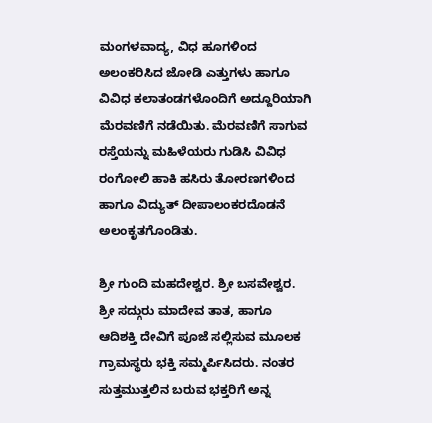ಮಂಗಳವಾದ್ಯ, ವಿಧ ಹೂಗಳಿಂದ ಅಲಂಕರಿಸಿದ ಜೋಡಿ ಎತ್ತುಗಳು ಹಾಗೂ ವಿವಿಧ ಕಲಾತಂಡಗಳೊಂದಿಗೆ ಅದ್ದೂರಿಯಾಗಿ ಮೆರವಣಿಗೆ ನಡೆಯಿತು. ಮೆರವಣಿಗೆ ಸಾಗುವ ರಸ್ತೆಯನ್ನು ಮಹಿಳೆಯರು ಗುಡಿಸಿ ವಿವಿಧ ರಂಗೋಲಿ ಹಾಕಿ ಹಸಿರು ತೋರಣಗಳಿಂದ ಹಾಗೂ ವಿದ್ಯುತ್ ದೀಪಾಲಂಕರದೊಡನೆ ಅಲಂಕೃತಗೊಂಡಿತು.

ಶ್ರೀ ಗುಂದಿ ಮಹದೇಶ್ವರ. ಶ್ರೀ ಬಸವೇಶ್ವರ. ಶ್ರೀ ಸದ್ಗುರು ಮಾದೇವ ತಾತ, ಹಾಗೂ ಆದಿಶಕ್ತಿ ದೇವಿಗೆ ಪೂಜೆ ಸಲ್ಲಿಸುವ ಮೂಲಕ ಗ್ರಾಮಸ್ಥರು ಭಕ್ತಿ ಸಮ್ಮರ್ಪಿಸಿದರು. ನಂತರ ಸುತ್ತಮುತ್ತಲಿನ ಬರುವ ಭಕ್ತರಿಗೆ ಅನ್ನ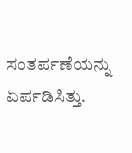ಸಂತರ್ಪಣೆಯನ್ನು ಏರ್ಪಡಿಸಿತ್ತು.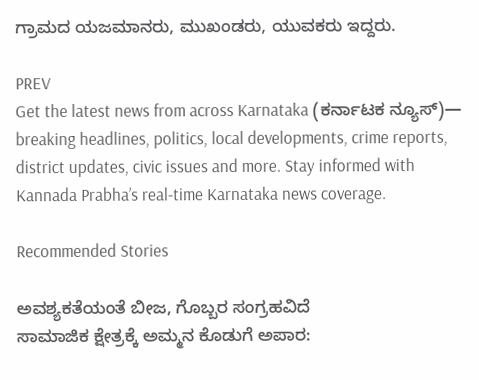ಗ್ರಾಮದ ಯಜಮಾನರು, ಮುಖಂಡರು, ಯುವಕರು ಇದ್ದರು.

PREV
Get the latest news from across Karnataka (ಕರ್ನಾಟಕ ನ್ಯೂಸ್)— breaking headlines, politics, local developments, crime reports, district updates, civic issues and more. Stay informed with Kannada Prabha’s real‑time Karnataka news coverage.

Recommended Stories

ಅವಶ್ಯಕತೆಯಂತೆ ಬೀಜ, ಗೊಬ್ಬರ ಸಂಗ್ರಹವಿದೆ
ಸಾಮಾಜಿಕ ಕ್ಷೇತ್ರಕ್ಕೆ ಅಮ್ಮನ ಕೊಡುಗೆ ಅಪಾರ: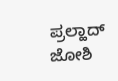ಪ್ರಲ್ಹಾದ್ ಜೋಶಿ